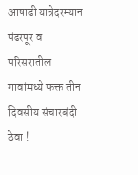आषाढी यात्रेदरम्यान पंढरपूर व परिसरातील गावांमध्ये फक्त तीन दिवसीय संचारबंदी ठेवा !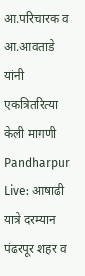आ.परिचारक व आ.आवताडे यांनी एकत्रितरित्या केली मागणी
Pandharpur Live: आषाढी यात्रे दरम्यान पंढरपूर शहर व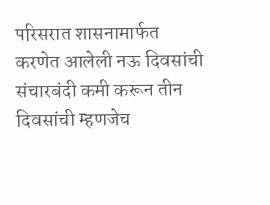परिसरात शासनामार्फत करणेत आलेली नऊ दिवसांची संचारबंदी कमी करून तीन दिवसांची म्हणजेच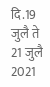दि.19 जुलै ते 21 जुलै 2021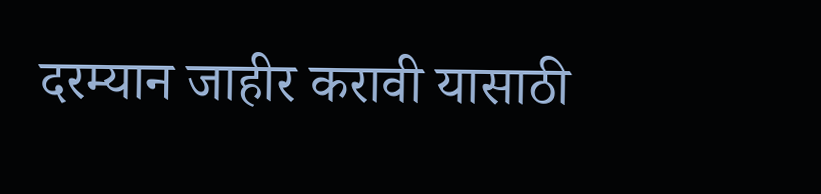दरम्यान जाहीर करावी यासाठी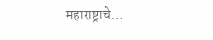महाराष्ट्राचे…